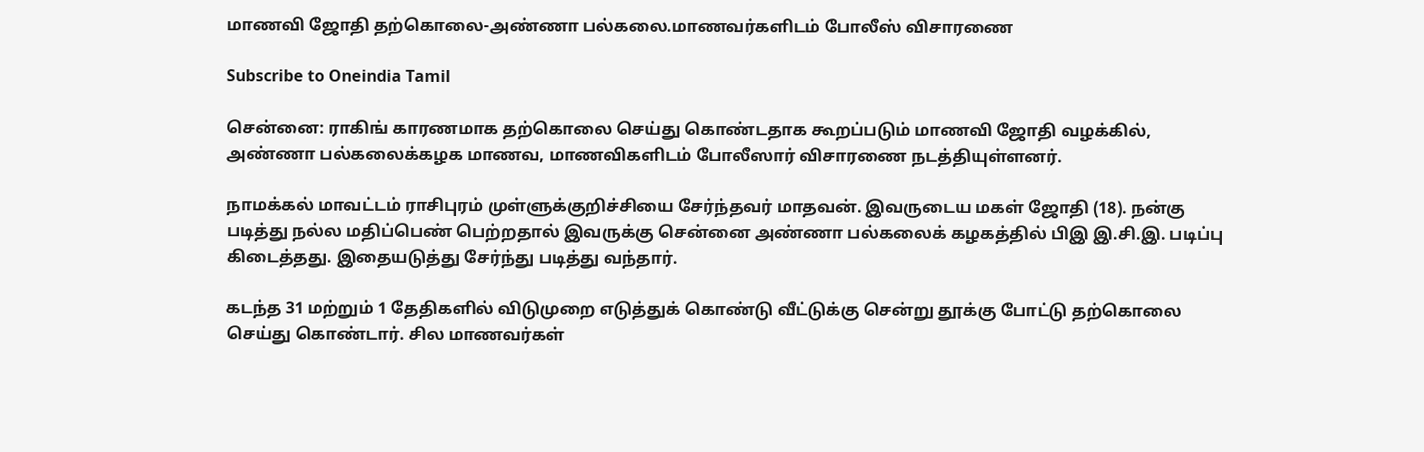மாணவி ஜோதி தற்கொலை-அண்ணா பல்கலை.மாணவர்களிடம் போலீஸ் விசாரணை

Subscribe to Oneindia Tamil

சென்னை: ராகிங் காரணமாக தற்கொலை செய்து கொண்டதாக கூறப்படும் மாணவி ஜோதி வழக்கில், அண்ணா பல்கலைக்கழக மாணவ, மாணவிகளிடம் போலீஸார் விசாரணை நடத்தியுள்ளனர்.

நாமக்கல் மாவட்டம் ராசிபுரம் முள்ளுக்குறிச்சியை சேர்ந்தவர் மாதவன். இவருடைய மகள் ஜோதி (18). நன்கு படித்து நல்ல மதிப்பெண் பெற்றதால் இவருக்கு சென்னை அண்ணா பல்கலைக் கழகத்தில் பிஇ இ.சி.இ. படிப்பு கிடைத்தது. இதையடுத்து சேர்ந்து படித்து வந்தார்.

கடந்த 31 மற்றும் 1 தேதிகளில் விடுமுறை எடுத்துக் கொண்டு வீட்டுக்கு சென்று தூக்கு போட்டு தற்கொலை செய்து கொண்டார். சில மாணவர்கள்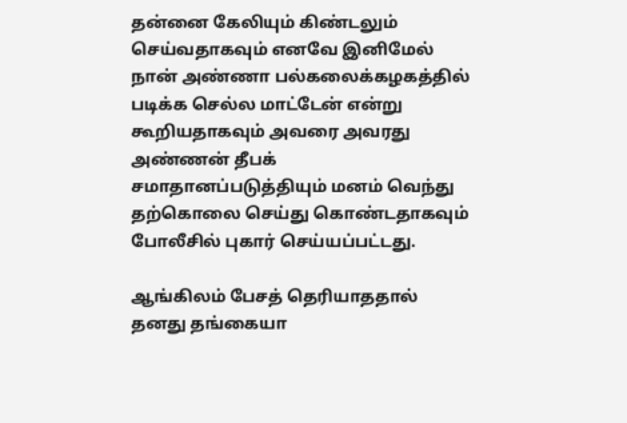தன்னை கேலியும் கிண்டலும் செய்வதாகவும் எனவே இனிமேல் நான் அண்ணா பல்கலைக்கழகத்தில் படிக்க செல்ல மாட்டேன் என்று கூறியதாகவும் அவரை அவரது அண்ணன் தீபக் சமாதானப்படுத்தியும் மனம் வெந்து தற்கொலை செய்து கொண்டதாகவும் போலீசில் புகார் செய்யப்பட்டது.

ஆங்கிலம் பேசத் தெரியாததால் தனது தங்கையா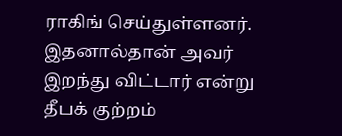ராகிங் செய்துள்ளனர். இதனால்தான் அவர் இறந்து விட்டார் என்று தீபக் குற்றம்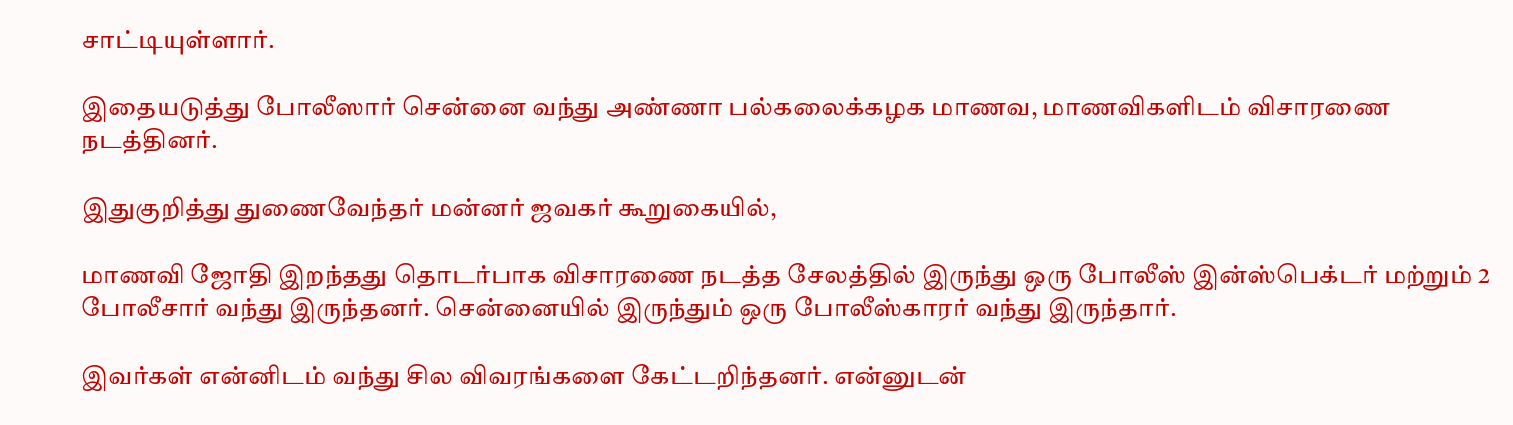சாட்டியுள்ளார்.

இதையடுத்து போலீஸார் சென்னை வந்து அண்ணா பல்கலைக்கழக மாணவ, மாணவிகளிடம் விசாரணை நடத்தினர்.

இதுகுறித்து துணைவேந்தர் மன்னர் ஜவகர் கூறுகையில்,

மாணவி ஜோதி இறந்தது தொடர்பாக விசாரணை நடத்த சேலத்தில் இருந்து ஒரு போலீஸ் இன்ஸ்பெக்டர் மற்றும் 2 போலீசார் வந்து இருந்தனர். சென்னையில் இருந்தும் ஒரு போலீஸ்காரர் வந்து இருந்தார்.

இவர்கள் என்னிடம் வந்து சில விவரங்களை கேட்டறிந்தனர். என்னுடன்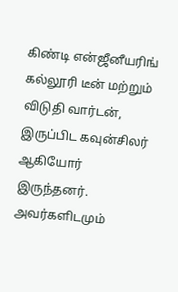கிண்டி என்ஜீனீயரிங் கல்லூரி டீன் மற்றும் விடுதி வார்டன், இருப்பிட கவுன்சிலர் ஆகியோர் இருந்தனர். அவர்களிடமும்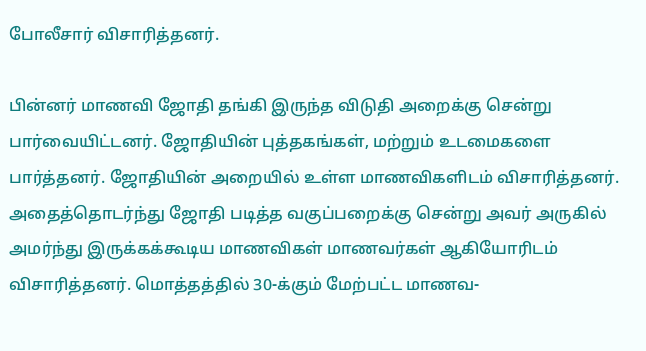போலீசார் விசாரித்தனர்.

பின்னர் மாணவி ஜோதி தங்கி இருந்த விடுதி அறைக்கு சென்று பார்வையிட்டனர். ஜோதியின் புத்தகங்கள், மற்றும் உடமைகளை பார்த்தனர். ஜோதியின் அறையில் உள்ள மாணவிகளிடம் விசாரித்தனர். அதைத்தொடர்ந்து ஜோதி படித்த வகுப்பறைக்கு சென்று அவர் அருகில் அமர்ந்து இருக்கக்கூடிய மாணவிகள் மாணவர்கள் ஆகியோரிடம் விசாரித்தனர். மொத்தத்தில் 30-க்கும் மேற்பட்ட மாணவ-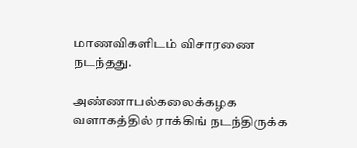மாணவிகளிடம் விசாரணை நடந்தது.

அண்ணாபல்கலைக்கழக வளாகத்தில் ராக்கிங் நடந்திருக்க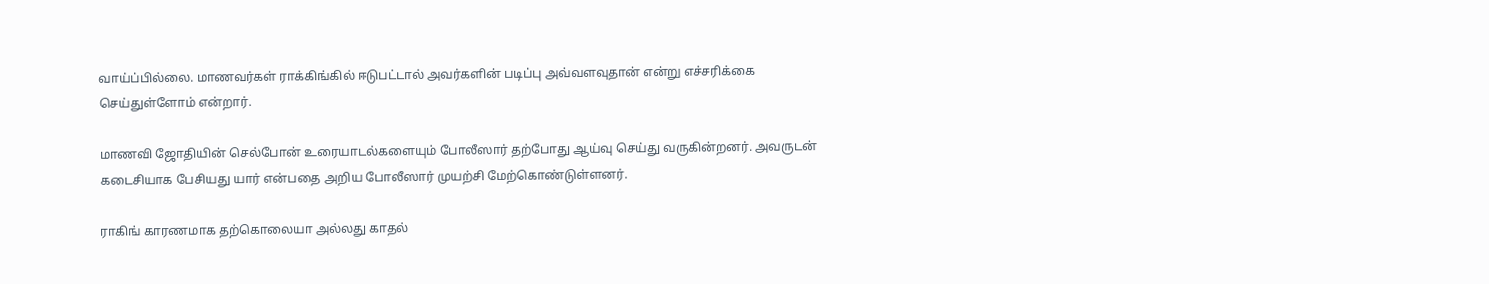வாய்ப்பில்லை. மாணவர்கள் ராக்கிங்கில் ஈடுபட்டால் அவர்களின் படிப்பு அவ்வளவுதான் என்று எச்சரிக்கை செய்துள்ளோம் என்றார்.

மாணவி ஜோதியின் செல்போன் உரையாடல்களையும் போலீஸார் தற்போது ஆய்வு செய்து வருகின்றனர். அவருடன் கடைசியாக பேசியது யார் என்பதை அறிய போலீஸார் முயற்சி மேற்கொண்டுள்ளனர்.

ராகிங் காரணமாக தற்கொலையா அல்லது காதல்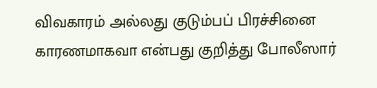விவகாரம் அல்லது குடும்பப் பிரச்சினை காரணமாகவா என்பது குறித்து போலீஸார்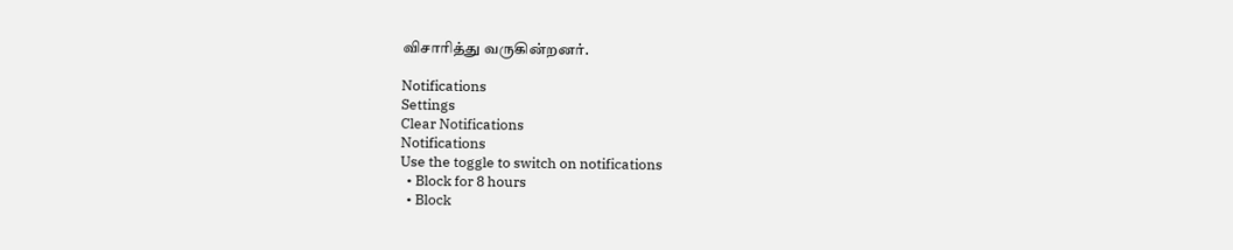விசாரித்து வருகின்றனர்.

Notifications
Settings
Clear Notifications
Notifications
Use the toggle to switch on notifications
  • Block for 8 hours
  • Block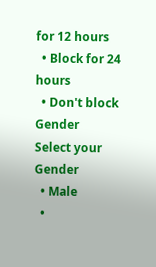for 12 hours
  • Block for 24 hours
  • Don't block
Gender
Select your Gender
  • Male
  •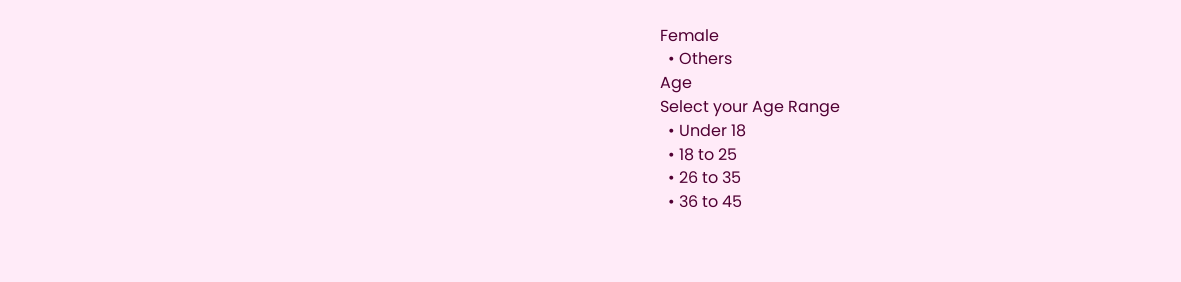Female
  • Others
Age
Select your Age Range
  • Under 18
  • 18 to 25
  • 26 to 35
  • 36 to 45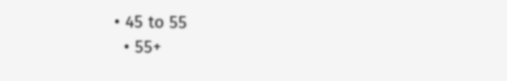• 45 to 55
  • 55+